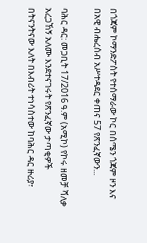በጎጃም ኮማንድፖስት የተሰማራው ኮር በሰሜን ጎጃም ዞን እና በአዊ ብሔረሰብ አሥተዳደር ቀጠና 57 የጽንፈኛውን...

ባሕር ዳር: መጋቢት 17/2016 ዓ.ም (አሚኮ) የኮሩ ዘመቻ ሻለቃ አረጋኸኝ አለሙ እንደተናገሩት የጽንፈኛው ታጣቂዎች በትናንትናው እለት በእብሪት ተነሳስተው ከባሕር ዳር ዙሪያ፣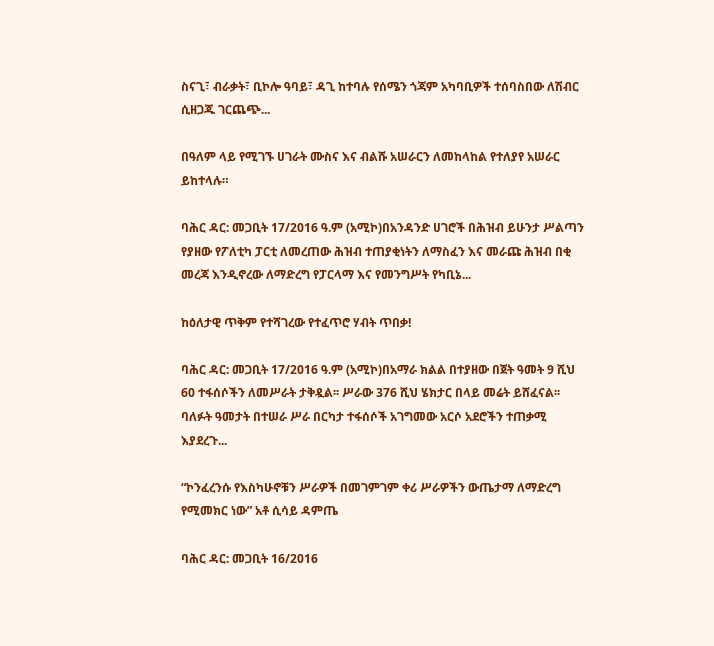ስናጊ፣ ብራቃት፣ ቢኮሎ ዓባይ፣ ዳጊ ከተባሉ የሰሜን ጎጃም አካባቢዎች ተሰባስበው ለሽብር ሲዘጋጁ ገርጨጭ...

በዓለም ላይ የሚገኙ ሀገራት ሙስና እና ብልሹ አሠራርን ለመከላከል የተለያየ አሠራር ይከተላሉ።

ባሕር ዳር: መጋቢት 17/2016 ዓ.ም (አሚኮ)በአንዳንድ ሀገሮች በሕዝብ ይሁንታ ሥልጣን የያዘው የፖለቲካ ፓርቲ ለመረጠው ሕዝብ ተጠያቂነትን ለማስፈን እና መራጩ ሕዝብ በቂ መረጃ እንዲኖረው ለማድረግ የፓርላማ እና የመንግሥት የካቢኔ...

ከዕለታዊ ጥቅም የተሻገረው የተፈጥሮ ሃብት ጥበቃ!

ባሕር ዳር: መጋቢት 17/2016 ዓ.ም (አሚኮ)በአማራ ክልል በተያዘው በጀት ዓመት 9 ሺህ 60 ተፋሰሶችን ለመሥራት ታቅዷል፡፡ ሥራው 376 ሺህ ሄክታር በላይ መሬት ይሸፈናል፡፡ ባለፉት ዓመታት በተሠራ ሥራ በርካታ ተፋሰሶች አገግመው አርሶ አደሮችን ተጠቃሚ እያደረጉ...

“ኮንፈረንሱ የእስካሁኖቹን ሥራዎች በመገምገም ቀሪ ሥራዎችን ውጤታማ ለማድረግ የሚመክር ነው” አቶ ሲሳይ ዳምጤ

ባሕር ዳር: መጋቢት 16/2016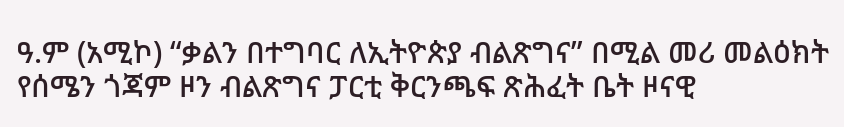ዓ.ም (አሚኮ) “ቃልን በተግባር ለኢትዮጵያ ብልጽግና” በሚል መሪ መልዕክት የሰሜን ጎጃም ዞን ብልጽግና ፓርቲ ቅርንጫፍ ጽሕፈት ቤት ዞናዊ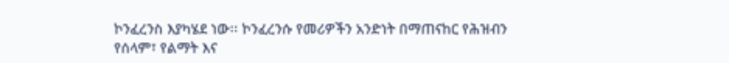ኮንፈረንስ እያካሄደ ነው፡፡ ኮንፈረንሱ የመሪዎችን አንድነት በማጠናከር የሕዝብን የሰላም፣ የልማት እና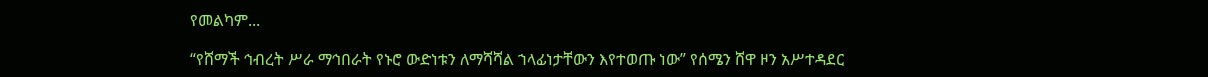የመልካም...

“የሸማች ኅብረት ሥራ ማኅበራት የኑሮ ውድነቱን ለማሻሻል ኀላፊነታቸውን እየተወጡ ነው” የሰሜን ሸዋ ዞን አሥተዳደር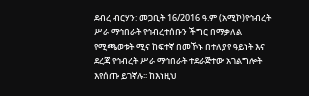ደብረ ብርሃን: መጋቢት 16/2016 ዓ.ም (አሚኮ)የኅብረት ሥራ ማኅበራት የኅብረተሰቡን ችግር በማቃለል የሚጫወቱት ሚና ከፍተኛ በመኾኑ በተለያየ ዓይነት እና ደረጃ የኅብረት ሥራ ማኅበራት ተደራጅተው አገልግሎት እየሰጡ ይገኛሉ፡፡ ከእነዚህ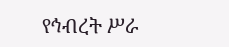የኅብረት ሥራ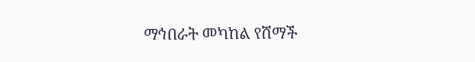ማኅበራት መካከል የሸማች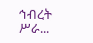ኅብረት ሥራ...